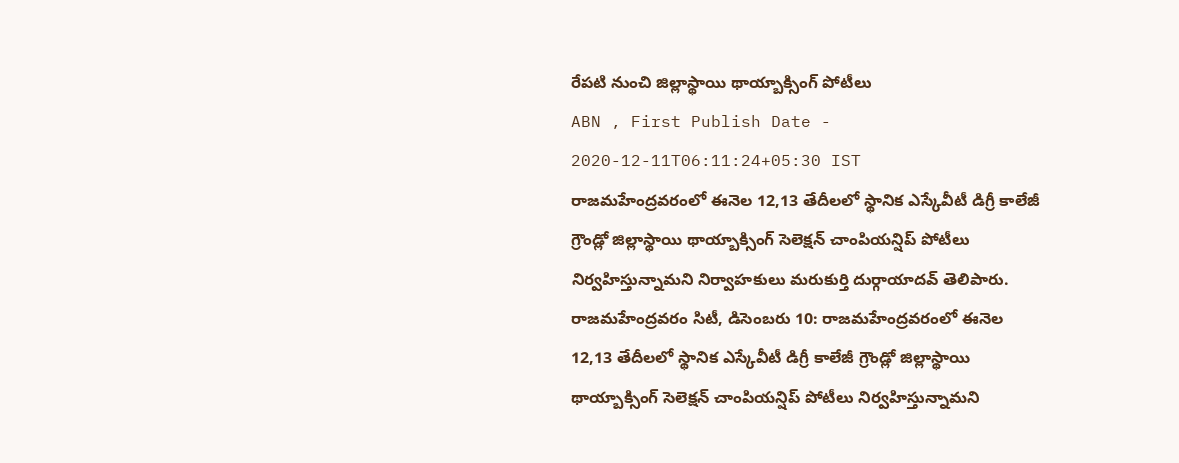రేపటి నుంచి జిల్లాస్థాయి థాయ్బాక్సింగ్ పోటీలు
ABN , First Publish Date - 2020-12-11T06:11:24+05:30 IST
రాజమహేంద్రవరంలో ఈనెల 12,13 తేదీలలో స్థానిక ఎస్కేవీటీ డిగ్రీ కాలేజీ గ్రౌండ్లో జిల్లాస్థాయి థాయ్బాక్సింగ్ సెలెక్షన్ చాంపియన్షిప్ పోటీలు నిర్వహిస్తున్నామని నిర్వాహకులు మరుకుర్తి దుర్గాయాదవ్ తెలిపారు.
రాజమహేంద్రవరం సిటీ, డిసెంబరు 10: రాజమహేంద్రవరంలో ఈనెల 12,13 తేదీలలో స్థానిక ఎస్కేవీటీ డిగ్రీ కాలేజీ గ్రౌండ్లో జిల్లాస్థాయి థాయ్బాక్సింగ్ సెలెక్షన్ చాంపియన్షిప్ పోటీలు నిర్వహిస్తున్నామని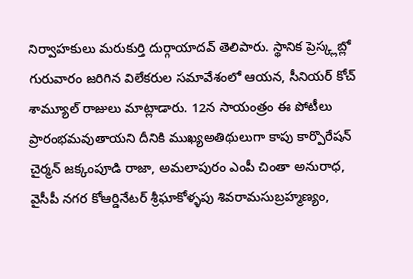నిర్వాహకులు మరుకుర్తి దుర్గాయాదవ్ తెలిపారు. స్థానిక ప్రెస్క్లబ్లో గురువారం జరిగిన విలేకరుల సమావేశంలో ఆయన, సీనియర్ కోచ్ శామ్యూల్ రాజులు మాట్లాడారు. 12న సాయంత్రం ఈ పోటీలు ప్రారంభమవుతాయని దీనికి ముఖ్యఅతిథులుగా కాపు కార్పొరేషన్ చైర్మన్ జక్కంపూడి రాజా, అమలాపురం ఎంపీ చింతా అనురాధ, వైసీపీ నగర కోఆర్డినేటర్ శ్రీఘాకోళ్ళపు శివరామసుబ్రహ్మణ్యం,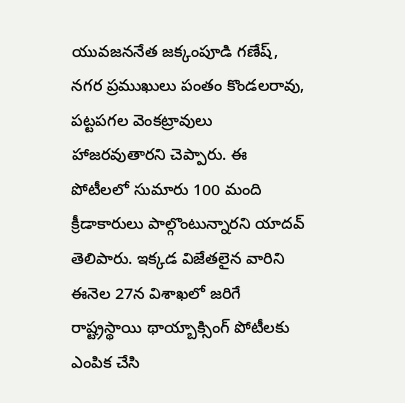యువజననేత జక్కంపూడి గణేష్, నగర ప్రముఖులు పంతం కొండలరావు, పట్టపగల వెంకట్రావులు హాజరవుతారని చెప్పారు. ఈ పోటీలలో సుమారు 100 మంది క్రీడాకారులు పాల్గొంటున్నారని యాదవ్ తెలిపారు. ఇక్కడ విజేతలైన వారిని ఈనెల 27న విశాఖలో జరిగే రాష్ట్రస్థాయి థాయ్బాక్సింగ్ పోటీలకు ఎంపిక చేసి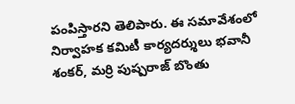పంపిస్తారని తెలిపారు. ఈ సమావేశంలో నిర్వాహక కమిటీ కార్యదర్శులు భవానీ శంకర్, మర్రి పుష్పరాజ్ బొంతు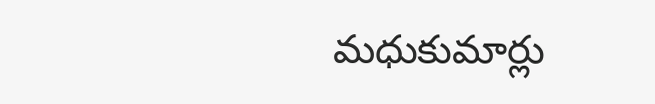మధుకుమార్లు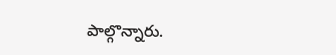పాల్గొన్నారు.